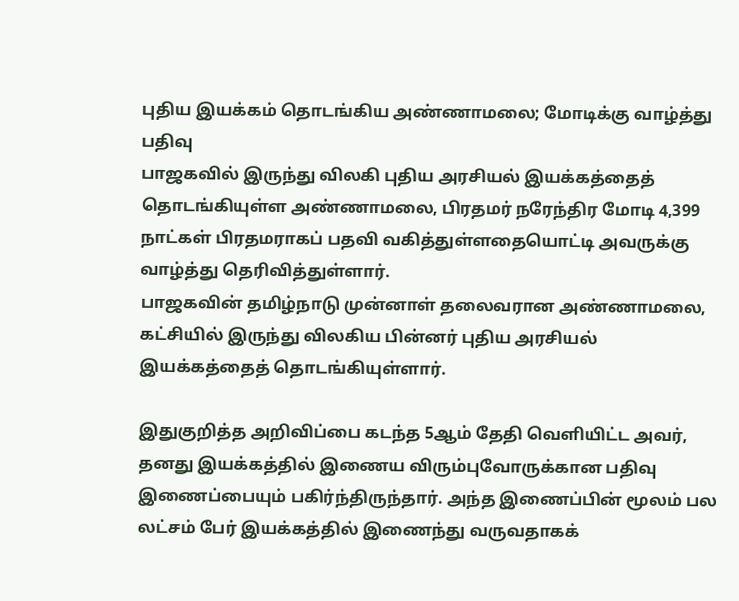புதிய இயக்கம் தொடங்கிய அண்ணாமலை; மோடிக்கு வாழ்த்து பதிவு
பாஜகவில் இருந்து விலகி புதிய அரசியல் இயக்கத்தைத் தொடங்கியுள்ள அண்ணாமலை, பிரதமர் நரேந்திர மோடி 4,399 நாட்கள் பிரதமராகப் பதவி வகித்துள்ளதையொட்டி அவருக்கு வாழ்த்து தெரிவித்துள்ளார்.
பாஜகவின் தமிழ்நாடு முன்னாள் தலைவரான அண்ணாமலை, கட்சியில் இருந்து விலகிய பின்னர் புதிய அரசியல் இயக்கத்தைத் தொடங்கியுள்ளார்.

இதுகுறித்த அறிவிப்பை கடந்த 5ஆம் தேதி வெளியிட்ட அவர், தனது இயக்கத்தில் இணைய விரும்புவோருக்கான பதிவு இணைப்பையும் பகிர்ந்திருந்தார். அந்த இணைப்பின் மூலம் பல லட்சம் பேர் இயக்கத்தில் இணைந்து வருவதாகக்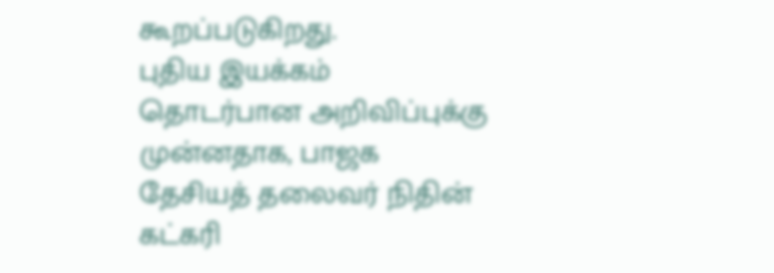கூறப்படுகிறது.
புதிய இயக்கம் தொடர்பான அறிவிப்புக்கு முன்னதாக, பாஜக தேசியத் தலைவர் நிதின் கட்கரி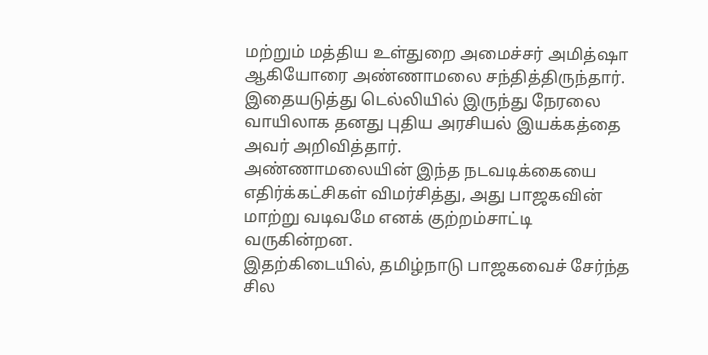மற்றும் மத்திய உள்துறை அமைச்சர் அமித்ஷா ஆகியோரை அண்ணாமலை சந்தித்திருந்தார். இதையடுத்து டெல்லியில் இருந்து நேரலை வாயிலாக தனது புதிய அரசியல் இயக்கத்தை அவர் அறிவித்தார்.
அண்ணாமலையின் இந்த நடவடிக்கையை எதிர்க்கட்சிகள் விமர்சித்து, அது பாஜகவின் மாற்று வடிவமே எனக் குற்றம்சாட்டி வருகின்றன.
இதற்கிடையில், தமிழ்நாடு பாஜகவைச் சேர்ந்த சில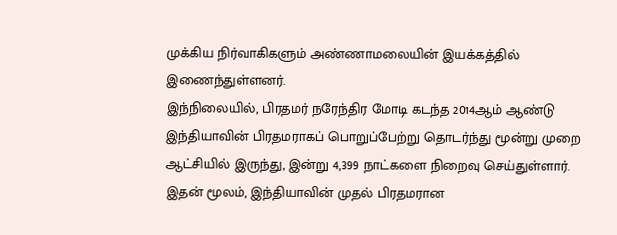முக்கிய நிர்வாகிகளும் அண்ணாமலையின் இயக்கத்தில் இணைந்துள்ளனர்.
இந்நிலையில், பிரதமர் நரேந்திர மோடி கடந்த 2014ஆம் ஆண்டு இந்தியாவின் பிரதமராகப் பொறுப்பேற்று தொடர்ந்து மூன்று முறை ஆட்சியில் இருந்து, இன்று 4,399 நாட்களை நிறைவு செய்துள்ளார். இதன் மூலம், இந்தியாவின் முதல் பிரதமரான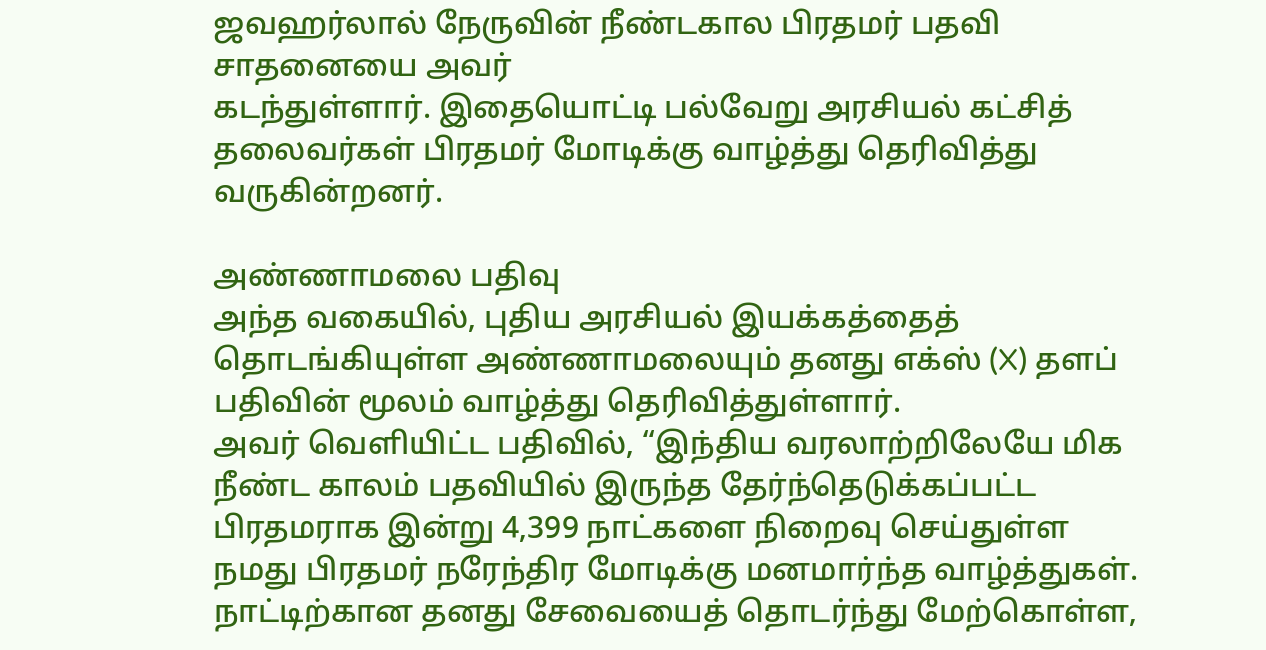ஜவஹர்லால் நேருவின் நீண்டகால பிரதமர் பதவி சாதனையை அவர்
கடந்துள்ளார். இதையொட்டி பல்வேறு அரசியல் கட்சித் தலைவர்கள் பிரதமர் மோடிக்கு வாழ்த்து தெரிவித்து வருகின்றனர்.

அண்ணாமலை பதிவு
அந்த வகையில், புதிய அரசியல் இயக்கத்தைத் தொடங்கியுள்ள அண்ணாமலையும் தனது எக்ஸ் (X) தளப் பதிவின் மூலம் வாழ்த்து தெரிவித்துள்ளார்.
அவர் வெளியிட்ட பதிவில், “இந்திய வரலாற்றிலேயே மிக நீண்ட காலம் பதவியில் இருந்த தேர்ந்தெடுக்கப்பட்ட பிரதமராக இன்று 4,399 நாட்களை நிறைவு செய்துள்ள நமது பிரதமர் நரேந்திர மோடிக்கு மனமார்ந்த வாழ்த்துகள்.
நாட்டிற்கான தனது சேவையைத் தொடர்ந்து மேற்கொள்ள,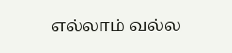எல்லாம் வல்ல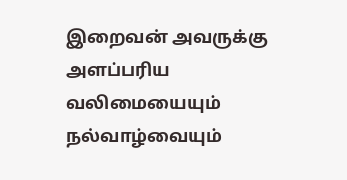இறைவன் அவருக்கு அளப்பரிய வலிமையையும் நல்வாழ்வையும்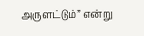அருளட்டும்” என்று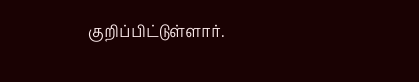குறிப்பிட்டுள்ளார்.